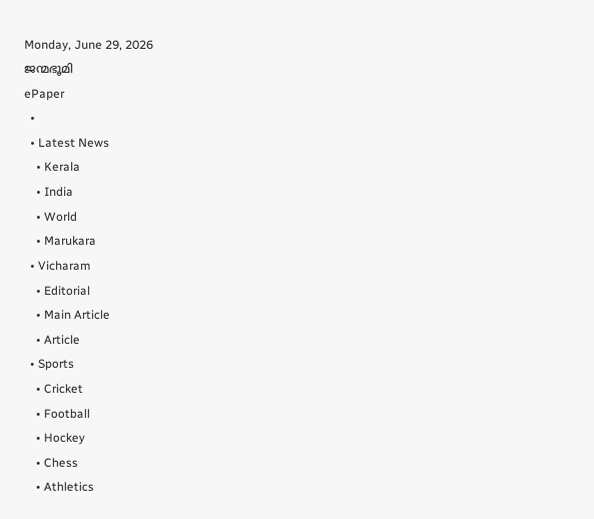Monday, June 29, 2026
ജന്മഭൂമി
ePaper
  •
  • Latest News
    • Kerala
    • India
    • World
    • Marukara
  • Vicharam
    • Editorial
    • Main Article
    • Article
  • Sports
    • Cricket
    • Football
    • Hockey
    • Chess
    • Athletics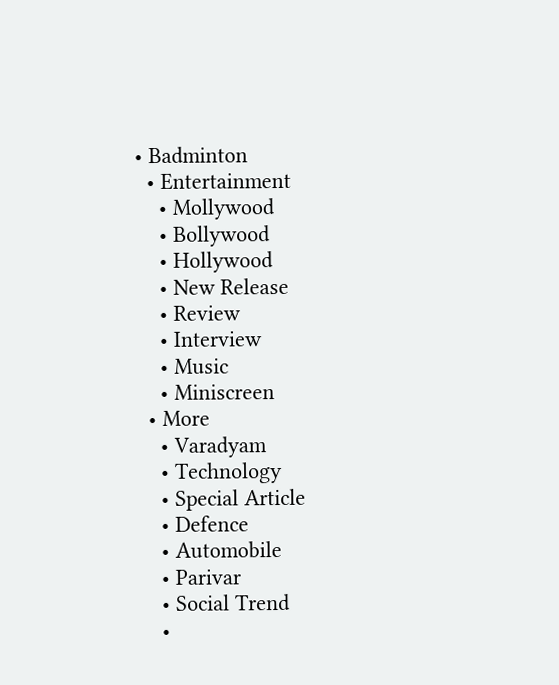• Badminton
  • Entertainment
    • Mollywood
    • Bollywood
    • Hollywood
    • New Release
    • Review
    • Interview
    • Music
    • Miniscreen
  • More
    • Varadyam
    • Technology
    • Special Article
    • Defence
    • Automobile
    • Parivar
    • Social Trend
    •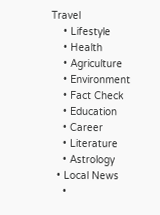Travel
    • Lifestyle
    • Health
    • Agriculture
    • Environment
    • Fact Check
    • Education
    • Career
    • Literature
    • Astrology
  • Local News
    •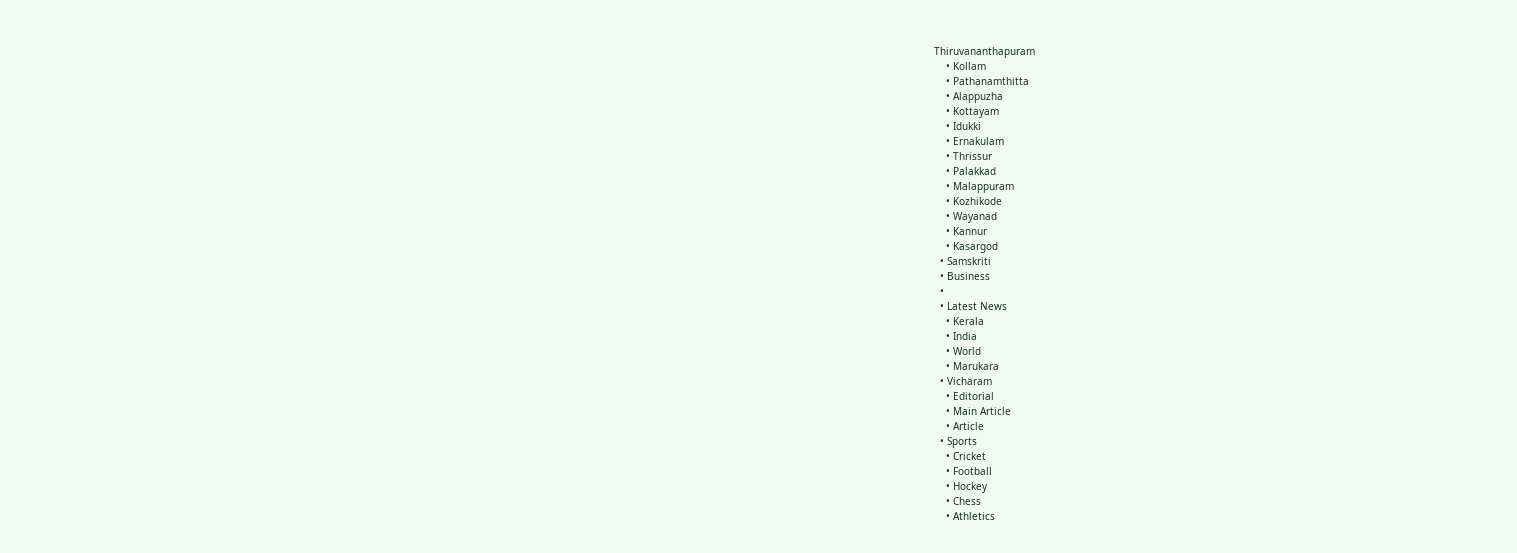Thiruvananthapuram
    • Kollam
    • Pathanamthitta
    • Alappuzha
    • Kottayam
    • Idukki
    • Ernakulam
    • Thrissur
    • Palakkad
    • Malappuram
    • Kozhikode
    • Wayanad
    • Kannur
    • Kasargod
  • Samskriti
  • Business
  •
  • Latest News
    • Kerala
    • India
    • World
    • Marukara
  • Vicharam
    • Editorial
    • Main Article
    • Article
  • Sports
    • Cricket
    • Football
    • Hockey
    • Chess
    • Athletics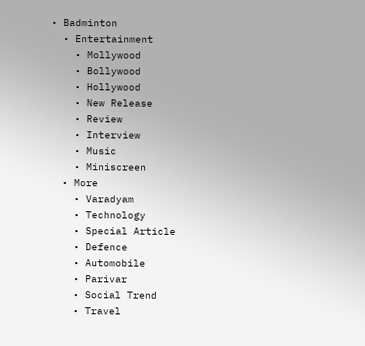• Badminton
  • Entertainment
    • Mollywood
    • Bollywood
    • Hollywood
    • New Release
    • Review
    • Interview
    • Music
    • Miniscreen
  • More
    • Varadyam
    • Technology
    • Special Article
    • Defence
    • Automobile
    • Parivar
    • Social Trend
    • Travel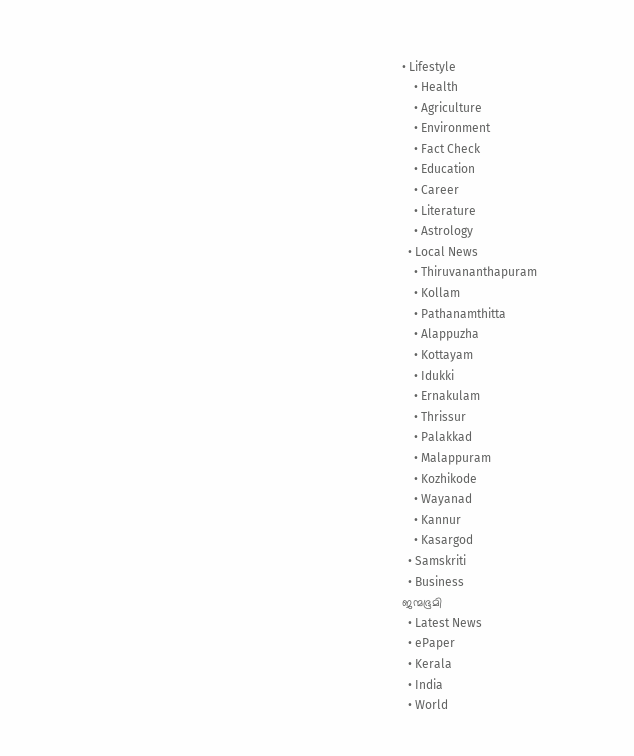• Lifestyle
    • Health
    • Agriculture
    • Environment
    • Fact Check
    • Education
    • Career
    • Literature
    • Astrology
  • Local News
    • Thiruvananthapuram
    • Kollam
    • Pathanamthitta
    • Alappuzha
    • Kottayam
    • Idukki
    • Ernakulam
    • Thrissur
    • Palakkad
    • Malappuram
    • Kozhikode
    • Wayanad
    • Kannur
    • Kasargod
  • Samskriti
  • Business
ജന്മഭൂമി
  • Latest News
  • ePaper
  • Kerala
  • India
  • World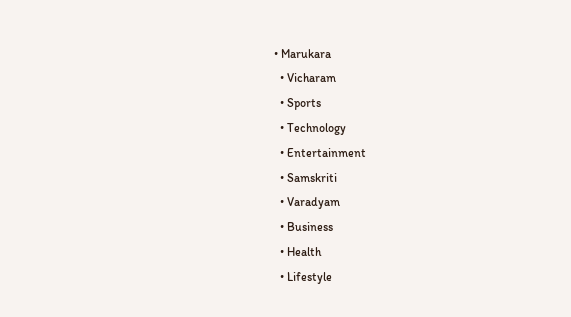• Marukara
  • Vicharam
  • Sports
  • Technology
  • Entertainment
  • Samskriti
  • Varadyam
  • Business
  • Health
  • Lifestyle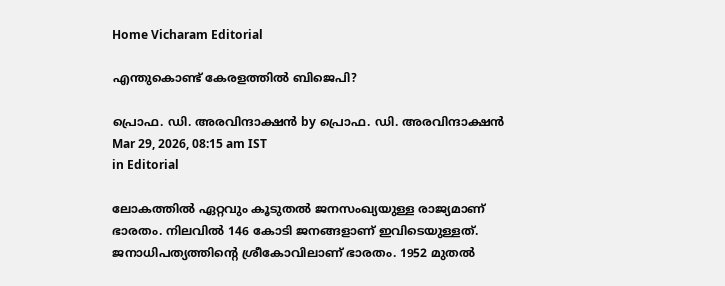Home Vicharam Editorial

എന്തുകൊണ്ട് കേരളത്തില്‍ ബിജെപി?

പ്രൊഫ. ഡി. അരവിന്ദാക്ഷന്‍ by പ്രൊഫ. ഡി. അരവിന്ദാക്ഷന്‍
Mar 29, 2026, 08:15 am IST
in Editorial

ലോകത്തില്‍ ഏറ്റവും കൂടുതല്‍ ജനസംഖ്യയുള്ള രാജ്യമാണ് ഭാരതം. നിലവില്‍ 146 കോടി ജനങ്ങളാണ് ഇവിടെയുള്ളത്. ജനാധിപത്യത്തിന്റെ ശ്രീകോവിലാണ് ഭാരതം. 1952 മുതല്‍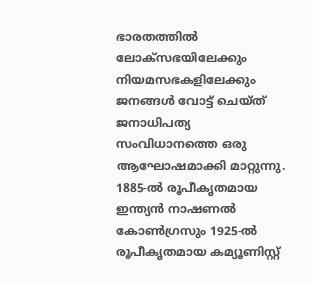ഭാരതത്തില്‍ ലോക്‌സഭയിലേക്കും നിയമസഭകളിലേക്കും ജനങ്ങള്‍ വോട്ട് ചെയ്ത് ജനാധിപത്യ സംവിധാനത്തെ ഒരു ആഘോഷമാക്കി മാറ്റുന്നു. 1885-ല്‍ രൂപീകൃതമായ ഇന്ത്യന്‍ നാഷണല്‍ കോണ്‍ഗ്രസും 1925-ല്‍ രൂപീകൃതമായ കമ്യൂണിസ്റ്റ്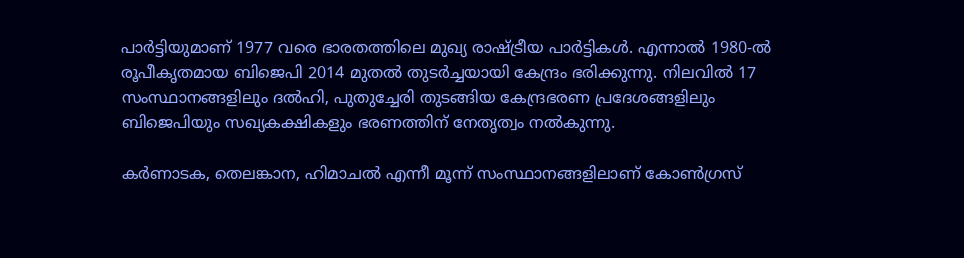പാര്‍ട്ടിയുമാണ് 1977 വരെ ഭാരതത്തിലെ മുഖ്യ രാഷ്‌ട്രീയ പാര്‍ട്ടികള്‍. എന്നാല്‍ 1980-ല്‍ രൂപീകൃതമായ ബിജെപി 2014 മുതല്‍ തുടര്‍ച്ചയായി കേന്ദ്രം ഭരിക്കുന്നു. നിലവില്‍ 17 സംസ്ഥാനങ്ങളിലും ദല്‍ഹി, പുതുച്ചേരി തുടങ്ങിയ കേന്ദ്രഭരണ പ്രദേശങ്ങളിലും ബിജെപിയും സഖ്യകക്ഷികളും ഭരണത്തിന് നേതൃത്വം നല്‍കുന്നു.

കര്‍ണാടക, തെലങ്കാന, ഹിമാചല്‍ എന്നീ മൂന്ന് സംസ്ഥാനങ്ങളിലാണ് കോണ്‍ഗ്രസ്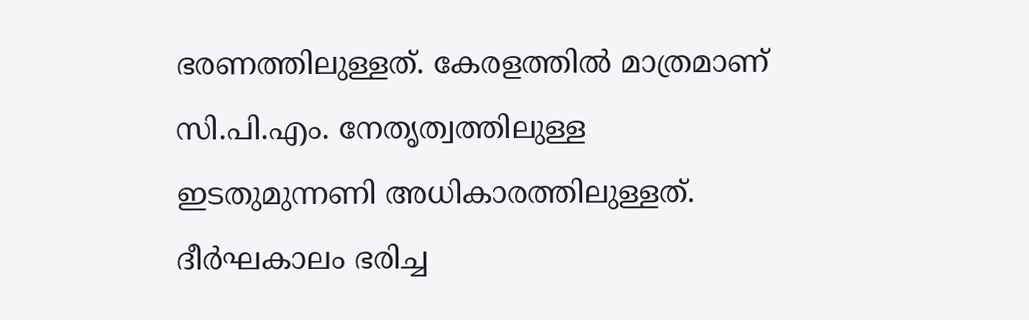ഭരണത്തിലുള്ളത്. കേരളത്തില്‍ മാത്രമാണ് സി.പി.എം. നേതൃത്വത്തിലുള്ള ഇടതുമുന്നണി അധികാരത്തിലുള്ളത്. ദീര്‍ഘകാലം ഭരിച്ച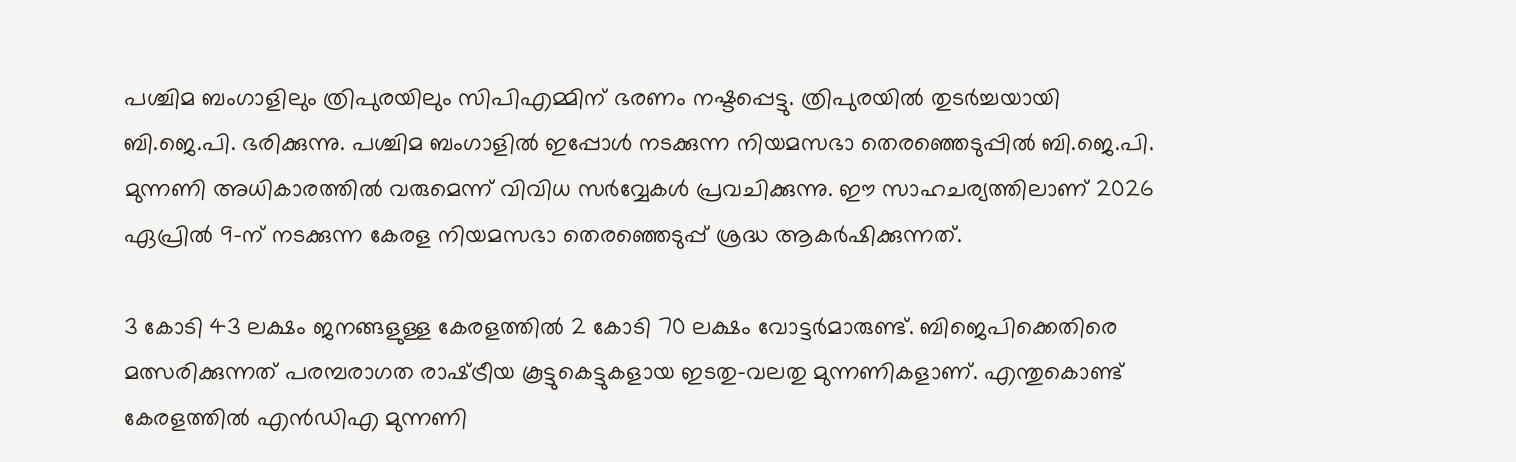പശ്ചിമ ബംഗാളിലും ത്രിപുരയിലും സിപിഎമ്മിന് ഭരണം നഷ്ടപ്പെട്ടു. ത്രിപുരയില്‍ തുടര്‍ച്ചയായി ബി.ജെ.പി. ഭരിക്കുന്നു. പശ്ചിമ ബംഗാളില്‍ ഇപ്പോള്‍ നടക്കുന്ന നിയമസഭാ തെരഞ്ഞെടുപ്പില്‍ ബി.ജെ.പി. മുന്നണി അധികാരത്തില്‍ വരുമെന്ന് വിവിധ സര്‍വ്വേകള്‍ പ്രവചിക്കുന്നു. ഈ സാഹചര്യത്തിലാണ് 2026 ഏപ്രില്‍ 9-ന് നടക്കുന്ന കേരള നിയമസഭാ തെരഞ്ഞെടുപ്പ് ശ്രദ്ധ ആകര്‍ഷിക്കുന്നത്.

3 കോടി 43 ലക്ഷം ജനങ്ങളുള്ള കേരളത്തില്‍ 2 കോടി 70 ലക്ഷം വോട്ടര്‍മാരുണ്ട്. ബിജെപിക്കെതിരെ മത്സരിക്കുന്നത് പരമ്പരാഗത രാഷ്‌ട്രീയ കൂട്ടുകെട്ടുകളായ ഇടതു-വലതു മുന്നണികളാണ്. എന്തുകൊണ്ട് കേരളത്തില്‍ എന്‍ഡിഎ മുന്നണി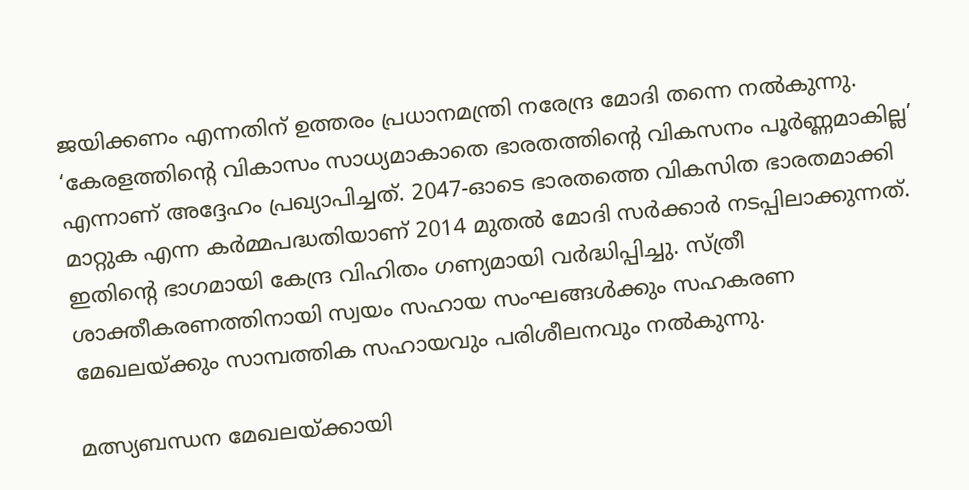ജയിക്കണം എന്നതിന് ഉത്തരം പ്രധാനമന്ത്രി നരേന്ദ്ര മോദി തന്നെ നല്‍കുന്നു. ‘കേരളത്തിന്റെ വികാസം സാധ്യമാകാതെ ഭാരതത്തിന്റെ വികസനം പൂര്‍ണ്ണമാകില്ല’ എന്നാണ് അദ്ദേഹം പ്രഖ്യാപിച്ചത്. 2047-ഓടെ ഭാരതത്തെ വികസിത ഭാരതമാക്കി മാറ്റുക എന്ന കര്‍മ്മപദ്ധതിയാണ് 2014 മുതല്‍ മോദി സര്‍ക്കാര്‍ നടപ്പിലാക്കുന്നത്. ഇതിന്റെ ഭാഗമായി കേന്ദ്ര വിഹിതം ഗണ്യമായി വര്‍ദ്ധിപ്പിച്ചു. സ്ത്രീ ശാക്തീകരണത്തിനായി സ്വയം സഹായ സംഘങ്ങള്‍ക്കും സഹകരണ മേഖലയ്‌ക്കും സാമ്പത്തിക സഹായവും പരിശീലനവും നല്‍കുന്നു.

മത്സ്യബന്ധന മേഖലയ്‌ക്കായി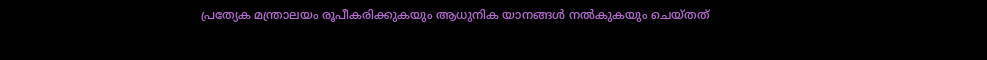പ്രത്യേക മന്ത്രാലയം രൂപീകരിക്കുകയും ആധുനിക യാനങ്ങള്‍ നല്‍കുകയും ചെയ്തത്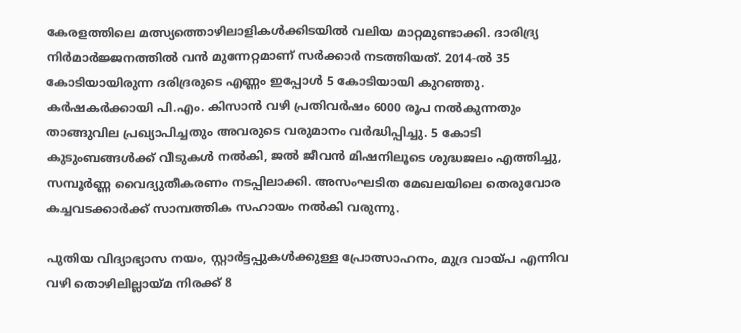കേരളത്തിലെ മത്സ്യത്തൊഴിലാളികള്‍ക്കിടയില്‍ വലിയ മാറ്റമുണ്ടാക്കി. ദാരിദ്ര്യ നിര്‍മാര്‍ജ്ജനത്തില്‍ വന്‍ മുന്നേറ്റമാണ് സര്‍ക്കാര്‍ നടത്തിയത്. 2014-ല്‍ 35 കോടിയായിരുന്ന ദരിദ്രരുടെ എണ്ണം ഇപ്പോള്‍ 5 കോടിയായി കുറഞ്ഞു. കര്‍ഷകര്‍ക്കായി പി.എം. കിസാന്‍ വഴി പ്രതിവര്‍ഷം 6000 രൂപ നല്‍കുന്നതും താങ്ങുവില പ്രഖ്യാപിച്ചതും അവരുടെ വരുമാനം വര്‍ദ്ധിപ്പിച്ചു. 5 കോടി കുടുംബങ്ങള്‍ക്ക് വീടുകള്‍ നല്‍കി, ജല്‍ ജീവന്‍ മിഷനിലൂടെ ശുദ്ധജലം എത്തിച്ചു, സമ്പൂര്‍ണ്ണ വൈദ്യുതീകരണം നടപ്പിലാക്കി. അസംഘടിത മേഖലയിലെ തെരുവോര കച്ചവടക്കാര്‍ക്ക് സാമ്പത്തിക സഹായം നല്‍കി വരുന്നു.

പുതിയ വിദ്യാഭ്യാസ നയം, സ്റ്റാര്‍ട്ടപ്പുകള്‍ക്കുള്ള പ്രോത്സാഹനം, മുദ്ര വായ്‌പ എന്നിവ വഴി തൊഴിലില്ലായ്‌മ നിരക്ക് 8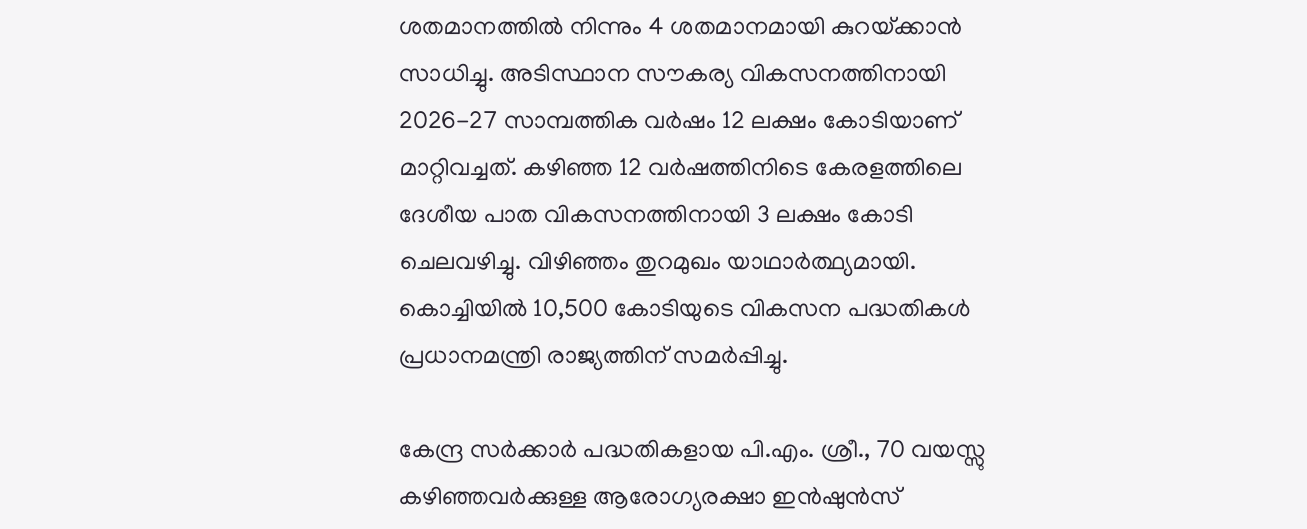ശതമാനത്തില്‍ നിന്നും 4 ശതമാനമായി കുറയ്‌ക്കാന്‍ സാധിച്ചു. അടിസ്ഥാന സൗകര്യ വികസനത്തിനായി 2026-27 സാമ്പത്തിക വര്‍ഷം 12 ലക്ഷം കോടിയാണ് മാറ്റിവച്ചത്. കഴിഞ്ഞ 12 വര്‍ഷത്തിനിടെ കേരളത്തിലെ ദേശീയ പാത വികസനത്തിനായി 3 ലക്ഷം കോടി ചെലവഴിച്ചു. വിഴിഞ്ഞം തുറമുഖം യാഥാര്‍ത്ഥ്യമായി. കൊച്ചിയില്‍ 10,500 കോടിയുടെ വികസന പദ്ധതികള്‍ പ്രധാനമന്ത്രി രാജ്യത്തിന് സമര്‍പ്പിച്ചു.

കേന്ദ്ര സര്‍ക്കാര്‍ പദ്ധതികളായ പി.എം. ശ്രീ., 70 വയസ്സു കഴിഞ്ഞവര്‍ക്കുള്ള ആരോഗ്യരക്ഷാ ഇന്‍ഷുന്‍സ്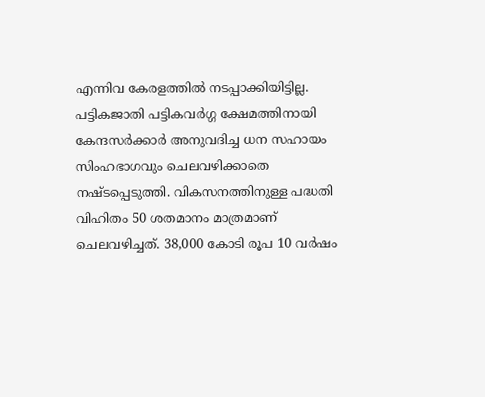എന്നിവ കേരളത്തില്‍ നടപ്പാക്കിയിട്ടില്ല. പട്ടികജാതി പട്ടികവര്‍ഗ്ഗ ക്ഷേമത്തിനായി കേന്ദസര്‍ക്കാര്‍ അനുവദിച്ച ധന സഹായം സിംഹഭാഗവും ചെലവഴിക്കാതെ നഷ്ടപ്പെടുത്തി. വികസനത്തിനുള്ള പദ്ധതി വിഹിതം 50 ശതമാനം മാത്രമാണ് ചെലവഴിച്ചത്. 38,000 കോടി രൂപ 10 വര്‍ഷം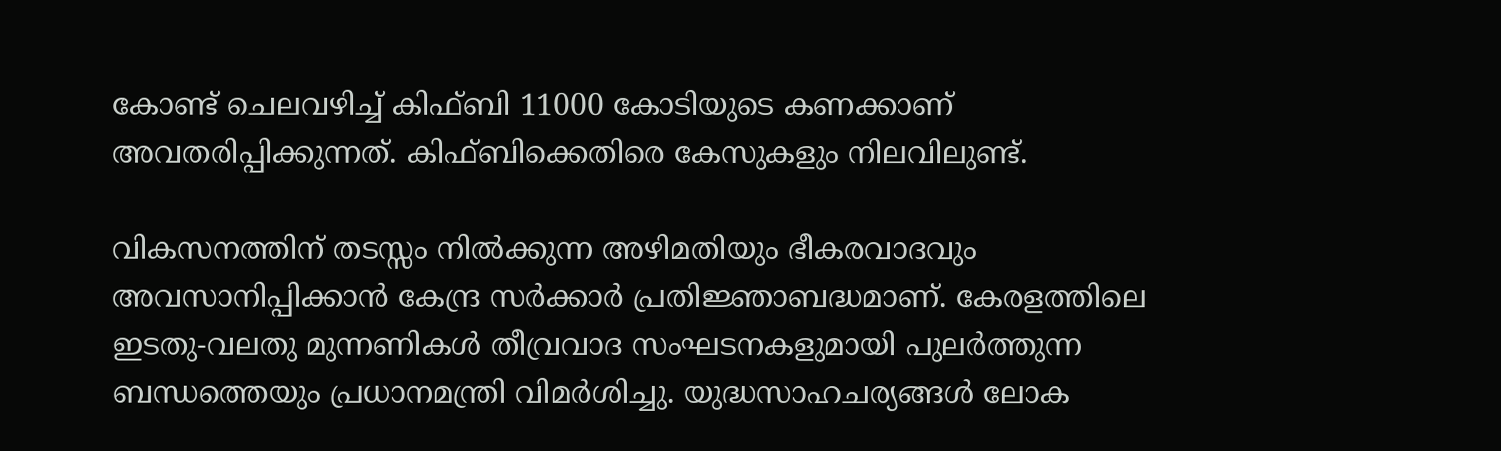കോണ്ട് ചെലവഴിച്ച് കിഫ്ബി 11000 കോടിയുടെ കണക്കാണ് അവതരിപ്പിക്കുന്നത്. കിഫ്ബിക്കെതിരെ കേസുകളും നിലവിലുണ്ട്.

വികസനത്തിന് തടസ്സം നില്‍ക്കുന്ന അഴിമതിയും ഭീകരവാദവും അവസാനിപ്പിക്കാന്‍ കേന്ദ്ര സര്‍ക്കാര്‍ പ്രതിജ്ഞാബദ്ധമാണ്. കേരളത്തിലെ ഇടതു-വലതു മുന്നണികള്‍ തീവ്രവാദ സംഘടനകളുമായി പുലര്‍ത്തുന്ന ബന്ധത്തെയും പ്രധാനമന്ത്രി വിമര്‍ശിച്ചു. യുദ്ധസാഹചര്യങ്ങള്‍ ലോക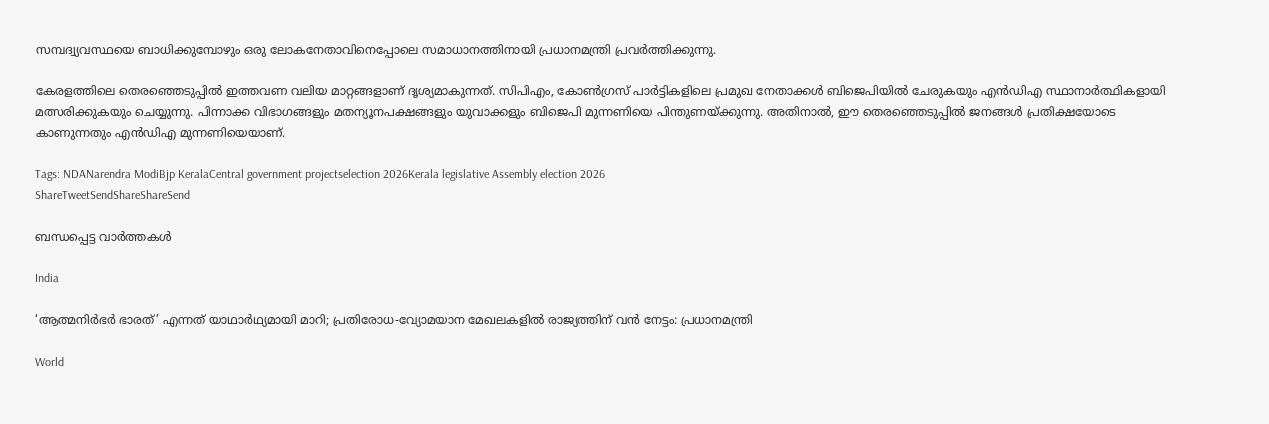സമ്പദ്വ്യവസ്ഥയെ ബാധിക്കുമ്പോഴും ഒരു ലോകനേതാവിനെപ്പോലെ സമാധാനത്തിനായി പ്രധാനമന്ത്രി പ്രവര്‍ത്തിക്കുന്നു.

കേരളത്തിലെ തെരഞ്ഞെടുപ്പില്‍ ഇത്തവണ വലിയ മാറ്റങ്ങളാണ് ദൃശ്യമാകുന്നത്. സിപിഎം, കോണ്‍ഗ്രസ് പാര്‍ട്ടികളിലെ പ്രമുഖ നേതാക്കള്‍ ബിജെപിയില്‍ ചേരുകയും എന്‍ഡിഎ സ്ഥാനാര്‍ത്ഥികളായി മത്സരിക്കുകയും ചെയ്യുന്നു. പിന്നാക്ക വിഭാഗങ്ങളും മതന്യൂനപക്ഷങ്ങളും യുവാക്കളും ബിജെപി മുന്നണിയെ പിന്തുണയ്‌ക്കുന്നു. അതിനാല്‍, ഈ തെരഞ്ഞെടുപ്പില്‍ ജനങ്ങള്‍ പ്രതിക്ഷയോടെ കാണുന്നതും എന്‍ഡിഎ മുന്നണിയെയാണ്.

Tags: NDANarendra ModiBjp KeralaCentral government projectselection 2026Kerala legislative Assembly election 2026
ShareTweetSendShareShareSend

ബന്ധപ്പെട്ട വാര്‍ത്തകള്‍

India

‘ആത്മനിർഭർ ഭാരത്’ എന്നത് യാഥാർഥ്യമായി മാറി; പ്രതിരോധ-വ്യോമയാന മേഖലകളില്‍ രാജ്യത്തിന് വന്‍ നേട്ടം: പ്രധാനമന്ത്രി

World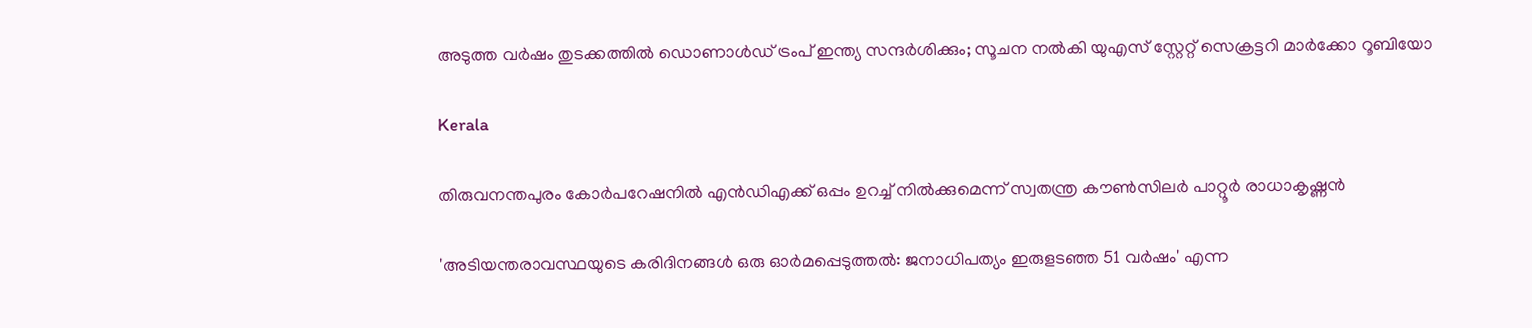അടുത്ത വര്‍ഷം തുടക്കത്തിൽ ഡൊണാള്‍ഡ് ട്രംപ് ഇന്ത്യ സന്ദര്‍ശിക്കും; സൂചന നൽകി യുഎസ് സ്റ്റേറ്റ് സെക്രട്ടറി മാര്‍ക്കോ റൂബിയോ

Kerala

തിരുവനന്തപുരം കോര്‍പറേഷനില്‍ എന്‍ഡിഎക്ക് ഒപ്പം ഉറച്ച് നില്‍ക്കുമെന്ന് സ്വതന്ത്ര കൗണ്‍സിലര്‍ പാറ്റൂര്‍ രാധാകൃഷ്ണന്‍

'അടിയന്തരാവസ്ഥയുടെ കരിദിനങ്ങള്‍ ഒരു ഓര്‍മപ്പെടുത്തല്‍: ജനാധിപത്യം ഇരുളടഞ്ഞ 51 വര്‍ഷം' എന്ന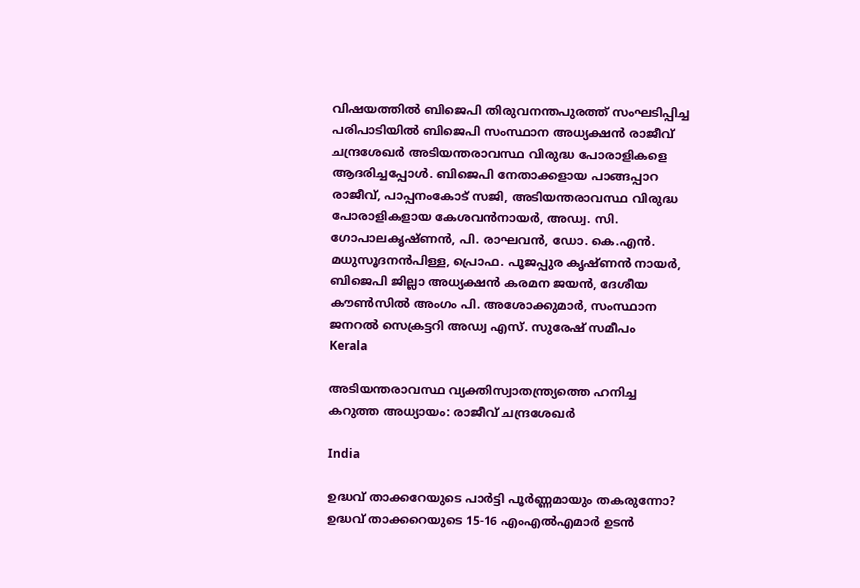വിഷയത്തില്‍ ബിജെപി തിരുവനന്തപുരത്ത് സംഘടിപ്പിച്ച പരിപാടിയില്‍ ബിജെപി സംസ്ഥാന അധ്യക്ഷന്‍ രാജീവ് ചന്ദ്രശേഖര്‍ അടിയന്തരാവസ്ഥ വിരുദ്ധ പോരാളികളെ ആദരിച്ചപ്പോള്‍. ബിജെപി നേതാക്കളായ പാങ്ങപ്പാറ രാജീവ്, പാപ്പനംകോട് സജി, അടിയന്തരാവസ്ഥ വിരുദ്ധ പോരാളികളായ കേശവന്‍നായര്‍, അഡ്വ. സി. ഗോപാലകൃഷ്ണന്‍, പി. രാഘവന്‍, ഡോ. കെ.എന്‍. മധുസൂദനന്‍പിള്ള, പ്രൊഫ. പൂജപ്പുര കൃഷ്ണന്‍ നായര്‍, ബിജെപി ജില്ലാ അധ്യക്ഷന്‍ കരമന ജയന്‍, ദേശീയ കൗണ്‍സില്‍ അംഗം പി. അശോക്കുമാര്‍, സംസ്ഥാന ജനറല്‍ സെക്രട്ടറി അഡ്വ എസ്. സുരേഷ് സമീപം
Kerala

അടിയന്തരാവസ്ഥ വ്യക്തിസ്വാതന്ത്ര്യത്തെ ഹനിച്ച കറുത്ത അധ്യായം: രാജീവ് ചന്ദ്രശേഖര്‍

India

ഉദ്ധവ് താക്കറേയുടെ പാര്‍ട്ടി പൂര്‍ണ്ണമായും തകരുന്നോ? ഉദ്ധവ് താക്കറെയുടെ 15-16 എംഎൽഎമാർ ഉടൻ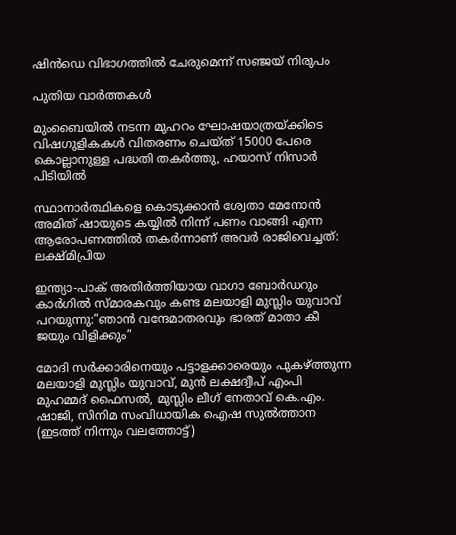ഷിൻഡെ വിഭാഗത്തിൽ ചേരുമെന്ന് സഞ്ജയ് നിരുപം

പുതിയ വാര്‍ത്തകള്‍

മുംബൈയിൽ നടന്ന മുഹറം ഘോഷയാത്രയ്‌ക്കിടെ വിഷഗുളികകള്‍ വിതരണം ചെയ്ത് 15000 പേരെ കൊല്ലാനുള്ള പദ്ധതി തകര്‍ത്തു, ഹയാസ് നിസാര്‍ പിടിയില്‍

സ്ഥാനാർത്ഥികളെ കൊടുക്കാൻ ശ്വേതാ മേനോൻ അമിത് ഷായുടെ കയ്യിൽ നിന്ന് പണം വാങ്ങി എന്ന ആരോപണത്തില്‍ തകര്‍ന്നാണ് അവര്‍ രാജിവെച്ചത്: ലക്ഷ്മിപ്രിയ

ഇന്ത്യാ-പാക് അതിര്‍ത്തിയായ വാഗാ ബോര്‍ഡറും കാര്‍ഗില്‍ സ്മാരകവും കണ്ട മലയാളി മുസ്ലിം യുവാവ് പറയുന്നു:”ഞാന്‍ വന്ദേമാതരവും ഭാരത് മാതാ കീ ജയും വിളിക്കും”

മോദി സര്‍ക്കാരിനെയും പട്ടാളക്കാരെയും പുകഴ്ത്തുന്ന മലയാളി മുസ്ലിം യുവാവ്, മുന്‍ ലക്ഷദ്വീപ് എംപി മുഹമ്മദ് ഫൈസല്‍, മുസ്ലിം ലീഗ് നേതാവ് കെ.എം. ഷാജി, സിനിമ സംവിധായിക ഐഷ സുല്‍ത്താന (ഇടത്ത് നിന്നും വലത്തോട്ട്)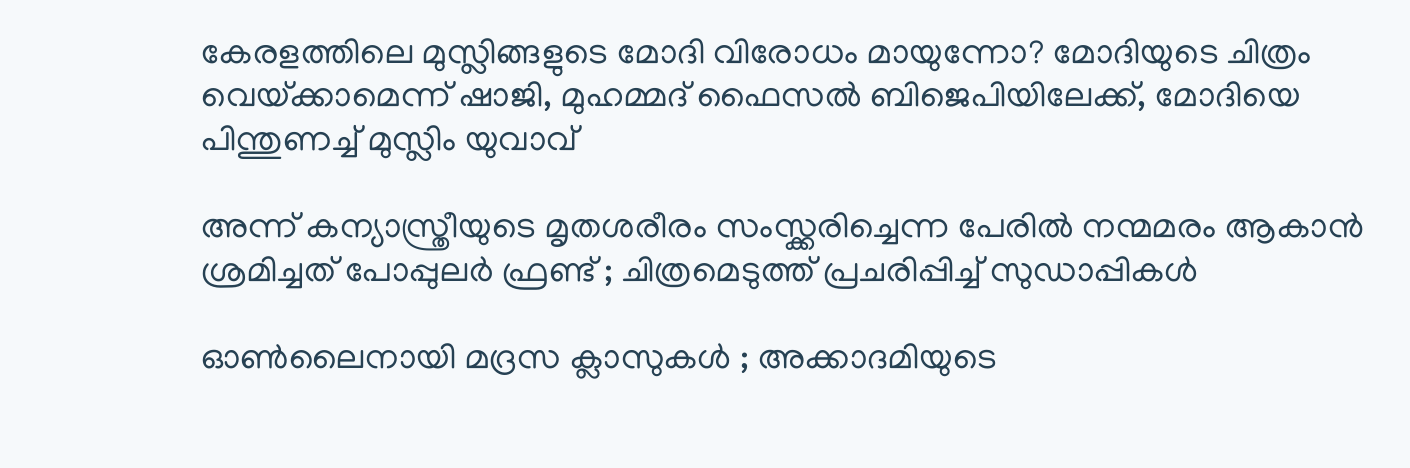കേരളത്തിലെ മുസ്ലിങ്ങളുടെ മോദി വിരോധം മായുന്നോ? മോദിയുടെ ചിത്രം വെയ്‌ക്കാമെന്ന് ഷാജി, മുഹമ്മദ് ഫൈസല്‍ ബിജെപിയിലേക്ക്, മോദിയെ പിന്തുണച്ച് മുസ്ലിം യുവാവ്

അന്ന് കന്യാസ്ത്രീയുടെ മൃതശരീരം സംസ്ക്കരിച്ചെന്ന പേരിൽ നന്മമരം ആകാൻ ശ്രമിച്ചത് പോപ്പുലർ ഫ്രണ്ട് ; ചിത്രമെടുത്ത് പ്രചരിപ്പിച്ച് സുഡാപ്പികൾ

ഓൺലൈനായി മദ്രസ ക്ലാസുകൾ ; അക്കാദമിയുടെ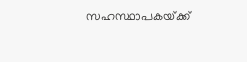സഹസ്ഥാപകയ്‌ക്ക്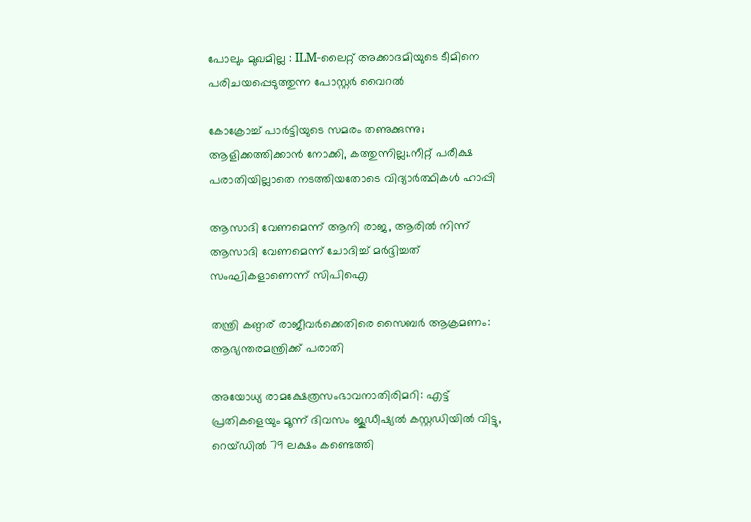പോലും മുഖമില്ല : ILM-ലൈറ്റ് അക്കാദമിയുടെ ടീമിനെ പരിചയപ്പെടുത്തുന്ന പോസ്റ്റർ വൈറൽ

കോക്രോച്ച് പാര്‍ട്ടിയുടെ സമരം തണുക്കുന്നു; ആളിക്കത്തിക്കാന്‍ നോക്കി, കത്തുന്നില്ല;.നീറ്റ് പരീക്ഷ പരാതിയില്ലാതെ നടത്തിയതോടെ വിദ്യാര്‍ത്ഥികള്‍ ഹാപ്പി

ആസാദി വേണമെന്ന് ആനി രാജ, ആരില്‍ നിന്ന് ആസാദി വേണമെന്ന് ചോദിച്ച് മര്‍ദ്ദിച്ചത് സംഘികളാണെന്ന് സിപിഐ

തന്ത്രി കണ്ഠര് രാജീവര്‍ക്കെതിരെ സൈബര്‍ ആക്രമണം: ആഭ്യന്തരമന്ത്രിക്ക് പരാതി

അയോധ്യ രാമക്ഷേത്രസംഭാവനാതിരിമറി: എട്ട് പ്രതികളെയും മൂന്ന് ദിവസം ജൂഡീഷ്യല്‍ കസ്റ്റഡിയില്‍ വിട്ടു, റെയ്ഡില്‍ 79 ലക്ഷം കണ്ടെത്തി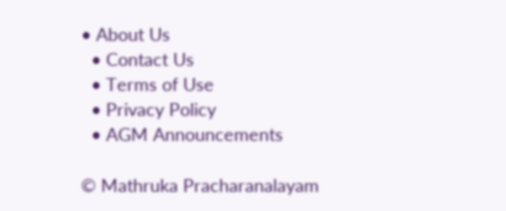• About Us
  • Contact Us
  • Terms of Use
  • Privacy Policy
  • AGM Announcements

© Mathruka Pracharanalayam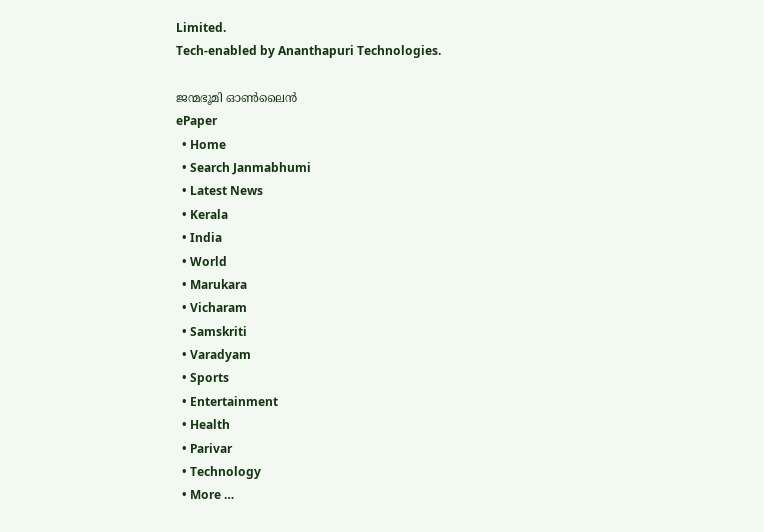Limited.
Tech-enabled by Ananthapuri Technologies.

ജന്മഭൂമി ഓണ്‍ലൈന്‍
ePaper
  • Home
  • Search Janmabhumi
  • Latest News
  • Kerala
  • India
  • World
  • Marukara
  • Vicharam
  • Samskriti
  • Varadyam
  • Sports
  • Entertainment
  • Health
  • Parivar
  • Technology
  • More …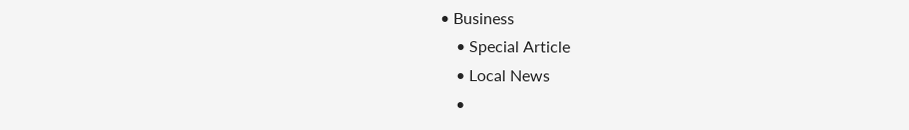• Business
    • Special Article
    • Local News
    •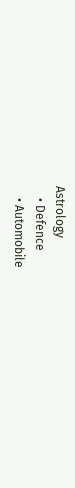Astrology
    • Defence
    • Automobile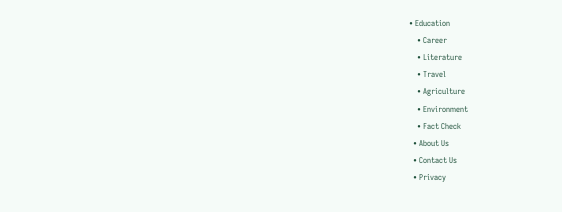• Education
    • Career
    • Literature
    • Travel
    • Agriculture
    • Environment
    • Fact Check
  • About Us
  • Contact Us
  • Privacy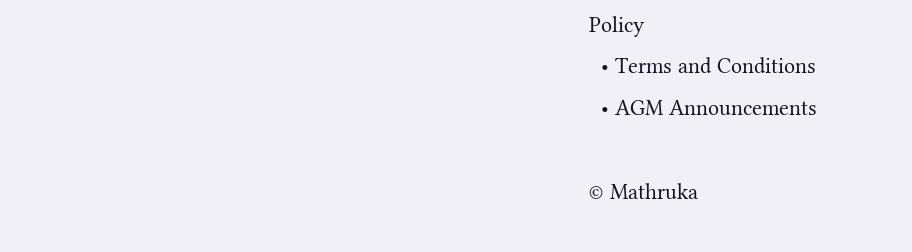Policy
  • Terms and Conditions
  • AGM Announcements

© Mathruka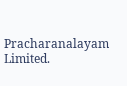Pracharanalayam Limited.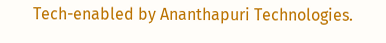Tech-enabled by Ananthapuri Technologies.